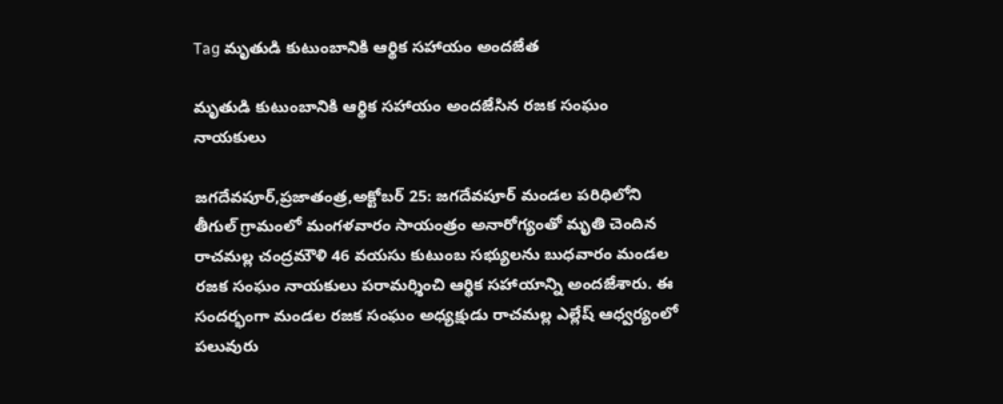Tag మృతుడి కుటుంబానికి ఆర్థిక సహాయం అందజేత

మృతుడి కుటుంబానికి ఆర్థిక సహాయం అందజేసిన రజక సంఘం నాయకులు

జగదేవపూర్,ప్రజాతంత్ర,అక్టోబర్ 25: జగదేవపూర్ మండల పరిధిలోని తీగుల్ గ్రామంలో మంగళవారం సాయంత్రం అనారోగ్యంతో మృతి చెందిన రాచమల్ల చంద్రమౌళి 46 వయసు కుటుంబ సభ్యులను బుధవారం మండల రజక సంఘం నాయకులు పరామర్శించి ఆర్థిక సహాయాన్ని అందజేశారు. ఈ సందర్భంగా మండల రజక సంఘం అధ్యక్షుడు రాచమల్ల ఎల్లేష్ ఆధ్వర్యంలో పలువురు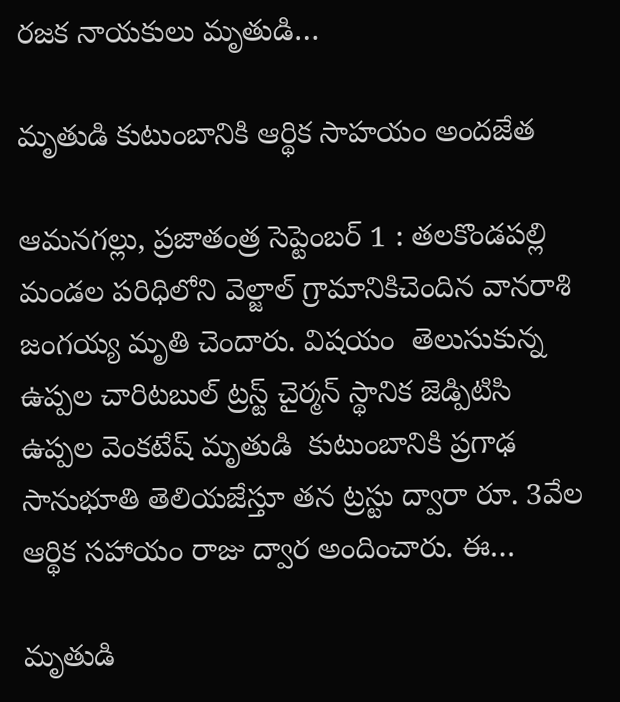రజక నాయకులు మృతుడి…

మృతుడి కుటుంబానికి ఆర్థిక సాహయం అందజేత

ఆమనగల్లు, ప్రజాతంత్ర సెప్టెంబర్ 1 : తలకొండపల్లి మండల పరిధిలోని వెల్జాల్ గ్రామానికిచెందిన వానరాశి జంగయ్య మృతి చెందారు. విషయం  తెలుసుకున్న ఉప్పల చారిటబుల్ ట్రస్ట్ చైర్మన్ స్థానిక జెడ్పిటిసి ఉప్పల వెంకటేష్ మృతుడి  కుటుంబానికి ప్రగాఢ సానుభూతి తెలియజేస్తూ తన ట్రస్టు ద్వారా రూ. 3వేల ఆర్థిక సహాయం రాజు ద్వార అందించారు. ఈ…

మృతుడి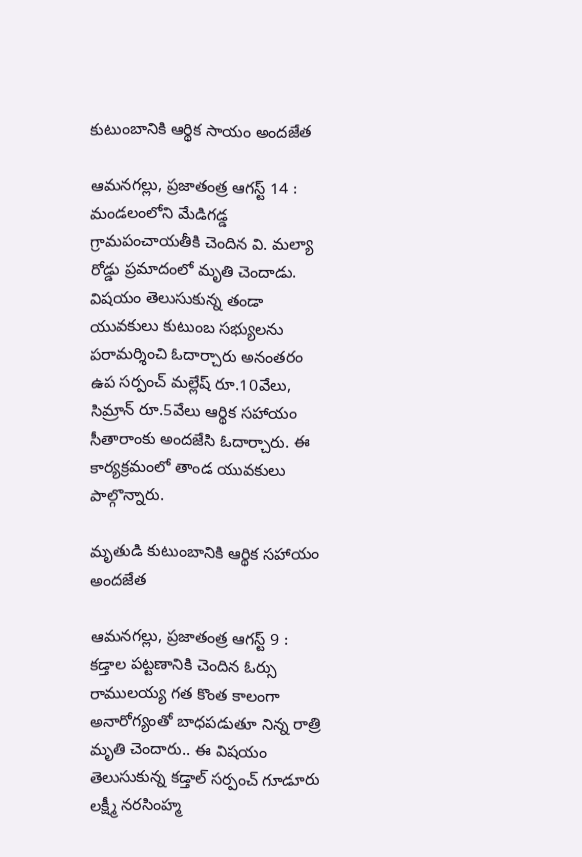కుటుంబానికి ఆర్థిక సాయం అందజేత

ఆమనగల్లు, ప్రజాతంత్ర ఆగస్ట్ 14 : మండలంలోని మేడిగడ్డ గ్రామపంచాయతీకి చెందిన వి. మల్యా రోడ్డు ప్రమాదంలో మృతి చెందాడు. విషయం తెలుసుకున్న తండా యువకులు కుటుంబ సభ్యులను పరామర్శించి ఓదార్చారు అనంతరం ఉప సర్పంచ్ మల్లేష్ రూ.10వేలు, సిమ్రాన్ రూ.5వేలు ఆర్థిక సహాయం సీతారాంకు అందజేసి ఓదార్చారు. ఈ కార్యక్రమంలో తాండ యువకులు పాల్గొన్నారు.

మృతుడి కుటుంబానికి ఆర్థిక సహాయం అందజేత

ఆమనగల్లు, ప్రజాతంత్ర ఆగస్ట్ 9 : కడ్తాల పట్టణానికి చెందిన ఓర్సు రాములయ్య గత కొంత కాలంగా అనారోగ్యంతో బాధపడుతూ నిన్న రాత్రి మృతి చెందారు.. ఈ విషయం తెలుసుకున్న కడ్తాల్ సర్పంచ్ గూడూరు లక్ష్మీ నరసింహ్మ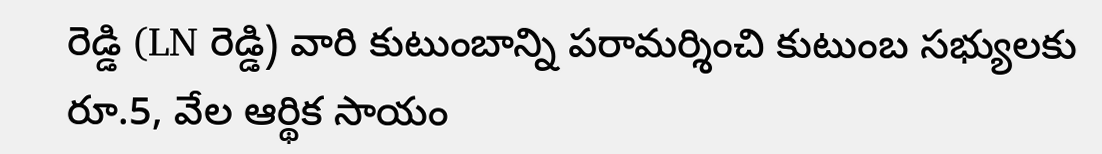రెడ్డి (LN రెడ్డి) వారి కుటుంబాన్ని పరామర్శించి కుటుంబ సభ్యులకు రూ.5, వేల ఆర్థిక సాయం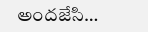అందజేసి…